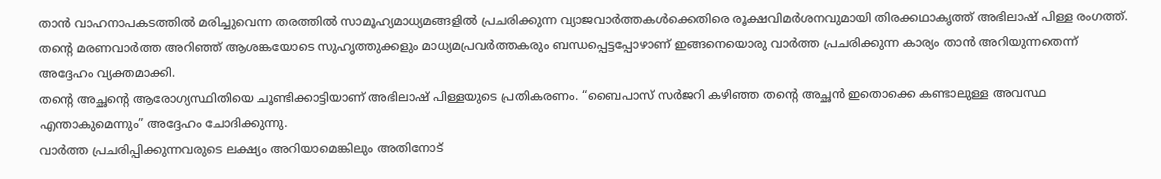താൻ വാഹനാപകടത്തിൽ മരിച്ചുവെന്ന തരത്തിൽ സാമൂഹ്യമാധ്യമങ്ങളിൽ പ്രചരിക്കുന്ന വ്യാജവാർത്തകൾക്കെതിരെ രൂക്ഷവിമർശനവുമായി തിരക്കഥാകൃത്ത് അഭിലാഷ് പിള്ള രംഗത്ത്. തന്റെ മരണവാർത്ത അറിഞ്ഞ് ആശങ്കയോടെ സുഹൃത്തുക്കളും മാധ്യമപ്രവർത്തകരും ബന്ധപ്പെട്ടപ്പോഴാണ് ഇങ്ങനെയൊരു വാർത്ത പ്രചരിക്കുന്ന കാര്യം താൻ അറിയുന്നതെന്ന് അദ്ദേഹം വ്യക്തമാക്കി.
തന്റെ അച്ഛന്റെ ആരോഗ്യസ്ഥിതിയെ ചൂണ്ടിക്കാട്ടിയാണ് അഭിലാഷ് പിള്ളയുടെ പ്രതികരണം. “ബൈപാസ് സർജറി കഴിഞ്ഞ തന്റെ അച്ഛൻ ഇതൊക്കെ കണ്ടാലുള്ള അവസ്ഥ എന്താകുമെന്നും” അദ്ദേഹം ചോദിക്കുന്നു.
വാർത്ത പ്രചരിപ്പിക്കുന്നവരുടെ ലക്ഷ്യം അറിയാമെങ്കിലും അതിനോട്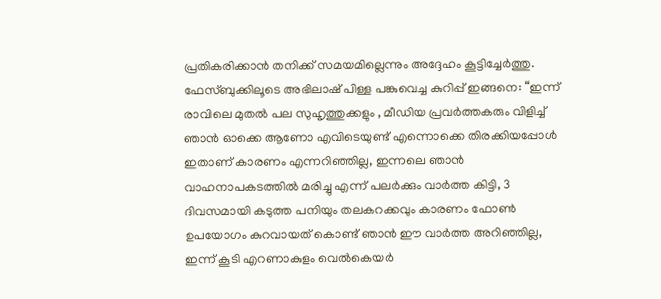പ്രതികരിക്കാൻ തനിക്ക് സമയമില്ലെന്നും അദ്ദേഹം കൂട്ടിച്ചേർത്തു. ഫേസ്ബുക്കിലൂടെ അഭിലാഷ് പിള്ള പങ്കുവെച്ച കുറിപ്പ് ഇങ്ങനെ: “ഇന്ന് രാവിലെ മുതൽ പല സുഹൃത്തുക്കളും , മീഡിയ പ്രവർത്തകരും വിളിച്ച് ഞാൻ ഓക്കെ ആണോ എവിടെയുണ്ട് എന്നൊക്കെ തിരക്കിയപ്പോൾ ഇതാണ് കാരണം എന്നറിഞ്ഞില്ല, ഇന്നലെ ഞാൻ വാഹനാപകടത്തിൽ മരിച്ചു എന്ന് പലർക്കും വാർത്ത കിട്ടി, 3 ദിവസമായി കടുത്ത പനിയും തലകറക്കവും കാരണം ഫോൺ ഉപയോഗം കുറവായത് കൊണ്ട് ഞാൻ ഈ വാർത്ത അറിഞ്ഞില്ല, ഇന്ന് കൂടി എറണാകുളം വെൽകെയർ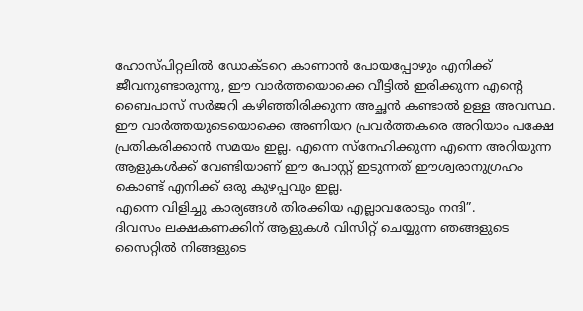ഹോസ്പിറ്റലിൽ ഡോക്ടറെ കാണാൻ പോയപ്പോഴും എനിക്ക് ജീവനുണ്ടാരുന്നു, ഈ വാർത്തയൊക്കെ വീട്ടിൽ ഇരിക്കുന്ന എന്റെ ബൈപാസ് സർജറി കഴിഞ്ഞിരിക്കുന്ന അച്ഛൻ കണ്ടാൽ ഉള്ള അവസ്ഥ.
ഈ വാർത്തയുടെയൊക്കെ അണിയറ പ്രവർത്തകരെ അറിയാം പക്ഷേ പ്രതികരിക്കാൻ സമയം ഇല്ല. എന്നെ സ്നേഹിക്കുന്ന എന്നെ അറിയുന്ന ആളുകൾക്ക് വേണ്ടിയാണ് ഈ പോസ്റ്റ് ഇടുന്നത് ഈശ്വരാനുഗ്രഹം കൊണ്ട് എനിക്ക് ഒരു കുഴപ്പവും ഇല്ല.
എന്നെ വിളിച്ചു കാര്യങ്ങൾ തിരക്കിയ എല്ലാവരോടും നന്ദി”.
ദിവസം ലക്ഷകണക്കിന് ആളുകൾ വിസിറ്റ് ചെയ്യുന്ന ഞങ്ങളുടെ സൈറ്റിൽ നിങ്ങളുടെ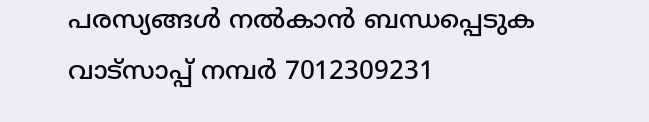പരസ്യങ്ങൾ നൽകാൻ ബന്ധപ്പെടുക വാട്സാപ്പ് നമ്പർ 7012309231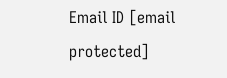Email ID [email protected]